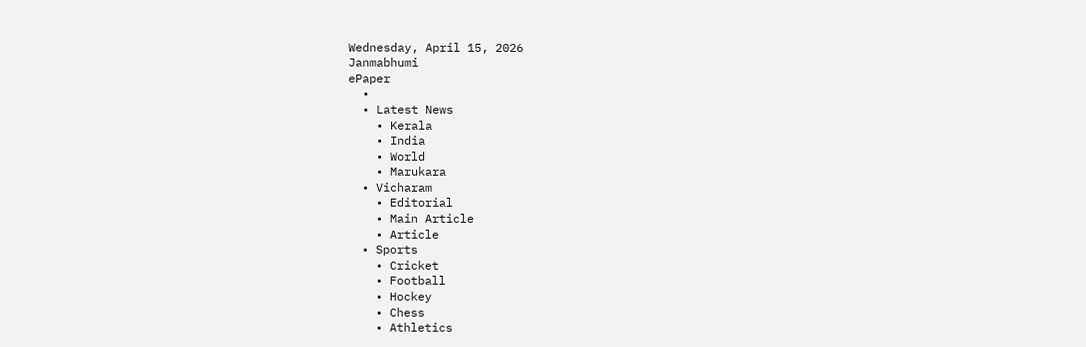Wednesday, April 15, 2026
Janmabhumi
ePaper
  •
  • Latest News
    • Kerala
    • India
    • World
    • Marukara
  • Vicharam
    • Editorial
    • Main Article
    • Article
  • Sports
    • Cricket
    • Football
    • Hockey
    • Chess
    • Athletics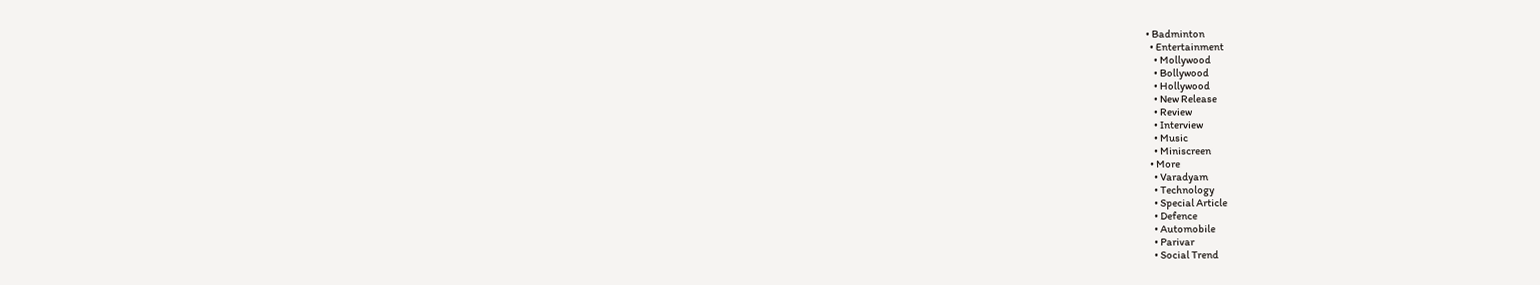• Badminton
  • Entertainment
    • Mollywood
    • Bollywood
    • Hollywood
    • New Release
    • Review
    • Interview
    • Music
    • Miniscreen
  • More
    • Varadyam
    • Technology
    • Special Article
    • Defence
    • Automobile
    • Parivar
    • Social Trend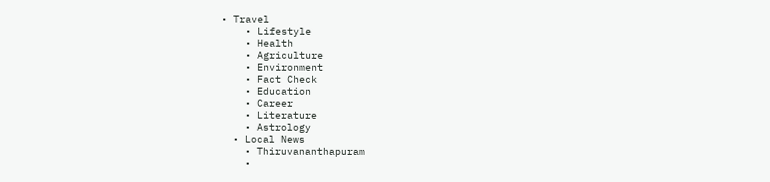• Travel
    • Lifestyle
    • Health
    • Agriculture
    • Environment
    • Fact Check
    • Education
    • Career
    • Literature
    • Astrology
  • Local News
    • Thiruvananthapuram
    •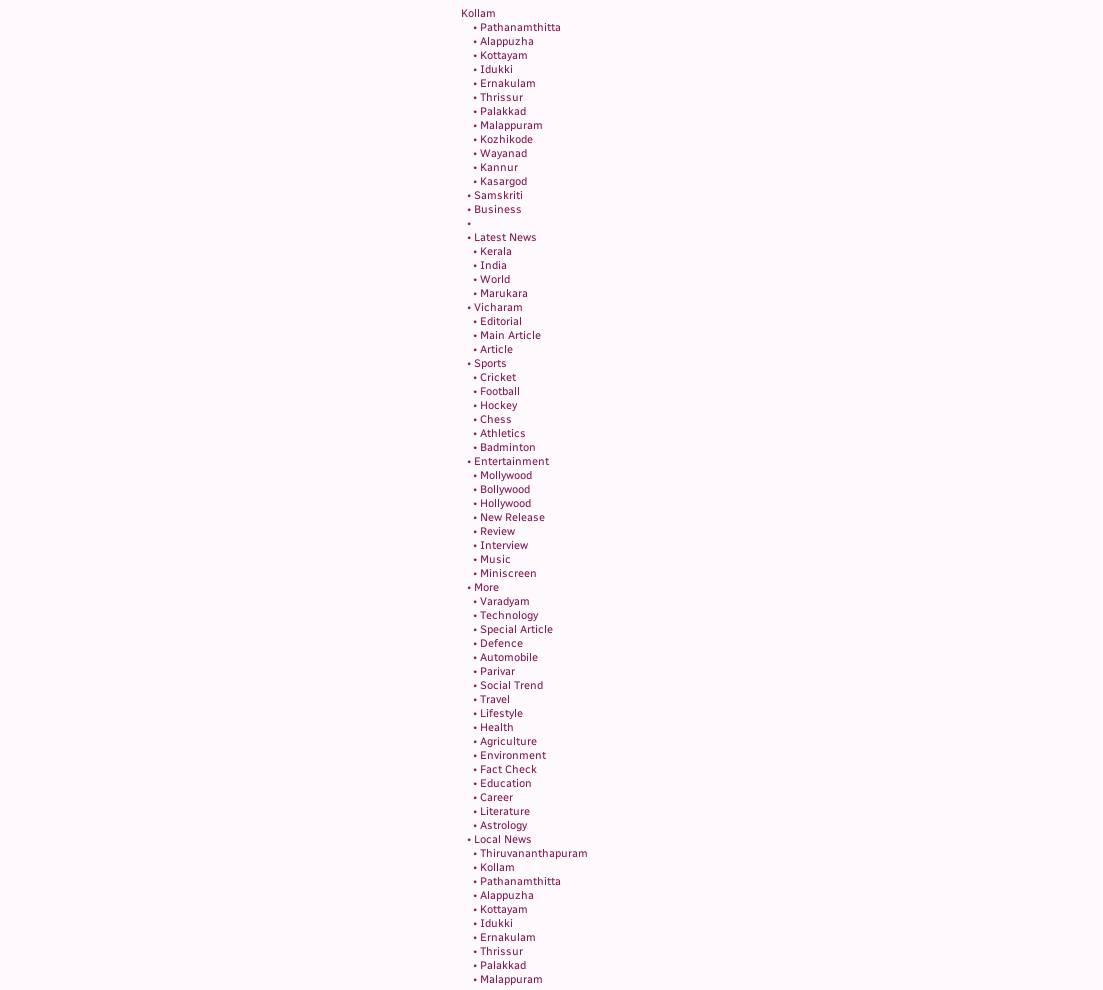Kollam
    • Pathanamthitta
    • Alappuzha
    • Kottayam
    • Idukki
    • Ernakulam
    • Thrissur
    • Palakkad
    • Malappuram
    • Kozhikode
    • Wayanad
    • Kannur
    • Kasargod
  • Samskriti
  • Business
  •
  • Latest News
    • Kerala
    • India
    • World
    • Marukara
  • Vicharam
    • Editorial
    • Main Article
    • Article
  • Sports
    • Cricket
    • Football
    • Hockey
    • Chess
    • Athletics
    • Badminton
  • Entertainment
    • Mollywood
    • Bollywood
    • Hollywood
    • New Release
    • Review
    • Interview
    • Music
    • Miniscreen
  • More
    • Varadyam
    • Technology
    • Special Article
    • Defence
    • Automobile
    • Parivar
    • Social Trend
    • Travel
    • Lifestyle
    • Health
    • Agriculture
    • Environment
    • Fact Check
    • Education
    • Career
    • Literature
    • Astrology
  • Local News
    • Thiruvananthapuram
    • Kollam
    • Pathanamthitta
    • Alappuzha
    • Kottayam
    • Idukki
    • Ernakulam
    • Thrissur
    • Palakkad
    • Malappuram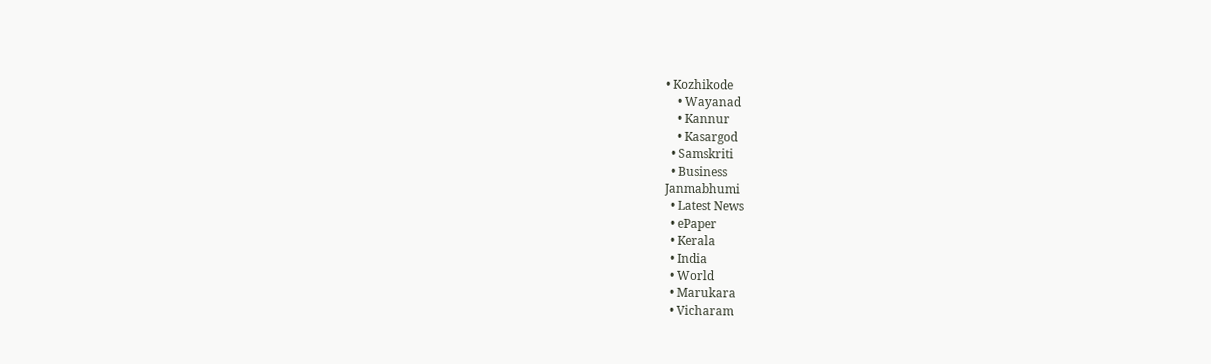• Kozhikode
    • Wayanad
    • Kannur
    • Kasargod
  • Samskriti
  • Business
Janmabhumi
  • Latest News
  • ePaper
  • Kerala
  • India
  • World
  • Marukara
  • Vicharam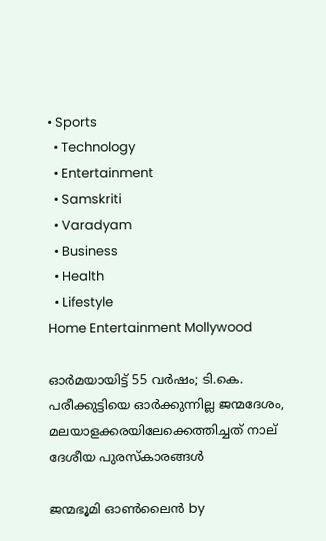• Sports
  • Technology
  • Entertainment
  • Samskriti
  • Varadyam
  • Business
  • Health
  • Lifestyle
Home Entertainment Mollywood

ഓര്‍മയായിട്ട് 55 വര്‍ഷം; ടി.കെ. പരീക്കുട്ടിയെ ഓര്‍ക്കുന്നില്ല ജന്മദേശം, മലയാളക്കരയിലേക്കെത്തിച്ചത് നാല് ദേശീയ പുരസ്കാരങ്ങൾ

ജന്മഭൂമി ഓണ്‍ലൈന്‍ by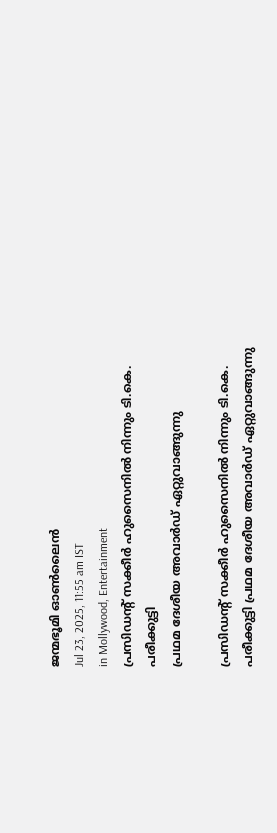ജന്മഭൂമി ഓണ്‍ലൈന്‍
Jul 23, 2025, 11:55 am IST
in Mollywood, Entertainment
പ്രസിഡന്റ് സക്കീര്‍ ഹുസൈനില്‍ നിന്നും ടി.കെ. പരീക്കുട്ടി
പ്രഥമ ദേശീയ അവാര്‍ഡ് ഏറ്റുവാങ്ങുന്നു

പ്രസിഡന്റ് സക്കീര്‍ ഹുസൈനില്‍ നിന്നും ടി.കെ. പരീക്കുട്ടി പ്രഥമ ദേശീയ അവാര്‍ഡ് ഏറ്റുവാങ്ങുന്നു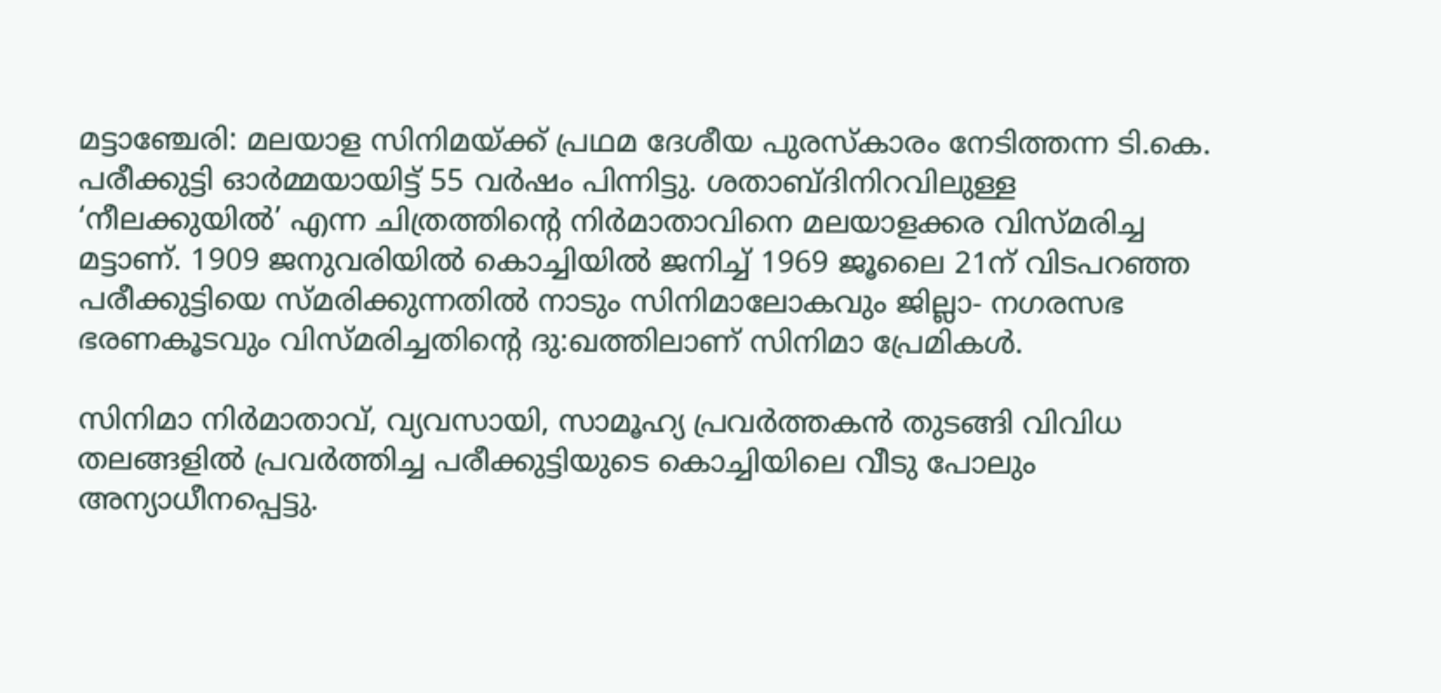മട്ടാഞ്ചേരി: മലയാള സിനിമയ്‌ക്ക് പ്രഥമ ദേശീയ പുരസ്‌കാരം നേടിത്തന്ന ടി.കെ. പരീക്കുട്ടി ഓര്‍മ്മയായിട്ട് 55 വര്‍ഷം പിന്നിട്ടു. ശതാബ്ദിനിറവിലുള്ള ‘നീലക്കുയില്‍’ എന്ന ചിത്രത്തിന്റെ നിര്‍മാതാവിനെ മലയാളക്കര വിസ്മരിച്ച മട്ടാണ്. 1909 ജനുവരിയില്‍ കൊച്ചിയില്‍ ജനിച്ച് 1969 ജൂലൈ 21ന് വിടപറഞ്ഞ പരീക്കുട്ടിയെ സ്മരിക്കുന്നതില്‍ നാടും സിനിമാലോകവും ജില്ലാ- നഗരസഭ ഭരണകൂടവും വിസ്മരിച്ചതിന്റെ ദു:ഖത്തിലാണ് സിനിമാ പ്രേമികള്‍.

സിനിമാ നിര്‍മാതാവ്, വ്യവസായി, സാമൂഹ്യ പ്രവര്‍ത്തകന്‍ തുടങ്ങി വിവിധ തലങ്ങളില്‍ പ്രവര്‍ത്തിച്ച പരീക്കുട്ടിയുടെ കൊച്ചിയിലെ വീടു പോലും അന്യാധീനപ്പെട്ടു.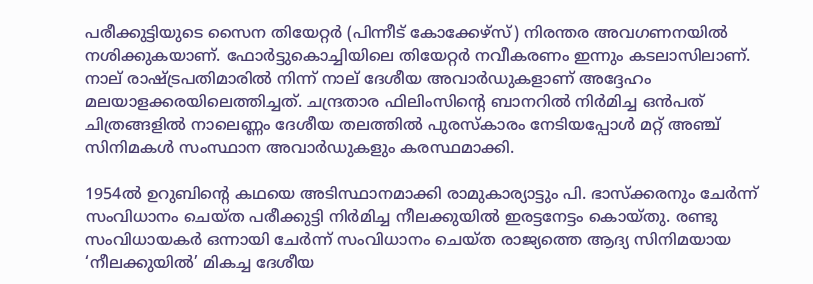പരീക്കുട്ടിയുടെ സൈന തിയേറ്റര്‍ (പിന്നീട് കോക്കേഴ്‌സ്) നിരന്തര അവഗണനയില്‍ നശിക്കുകയാണ്. ഫോര്‍ട്ടുകൊച്ചിയിലെ തിയേറ്റര്‍ നവീകരണം ഇന്നും കടലാസിലാണ്. നാല് രാഷ്‌ട്രപതിമാരില്‍ നിന്ന് നാല് ദേശീയ അവാര്‍ഡുകളാണ് അദ്ദേഹം മലയാളക്കരയിലെത്തിച്ചത്. ചന്ദ്രതാര ഫിലിംസിന്റെ ബാനറില്‍ നിര്‍മിച്ച ഒന്‍പത് ചിത്രങ്ങളില്‍ നാലെണ്ണം ദേശീയ തലത്തില്‍ പുരസ്‌കാരം നേടിയപ്പോള്‍ മറ്റ് അഞ്ച് സിനിമകള്‍ സംസ്ഥാന അവാര്‍ഡുകളും കരസ്ഥമാക്കി.

1954ല്‍ ഉറുബിന്റെ കഥയെ അടിസ്ഥാനമാക്കി രാമുകാര്യാട്ടും പി. ഭാസ്‌ക്കരനും ചേര്‍ന്ന് സംവിധാനം ചെയ്ത പരീക്കുട്ടി നിര്‍മിച്ച നീലക്കുയില്‍ ഇരട്ടനേട്ടം കൊയ്തു. രണ്ടു സംവിധായകര്‍ ഒന്നായി ചേര്‍ന്ന് സംവിധാനം ചെയ്ത രാജ്യത്തെ ആദ്യ സിനിമയായ ‘നീലക്കുയില്‍’ മികച്ച ദേശീയ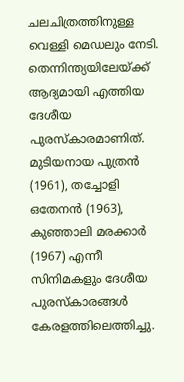ചലചിത്രത്തിനുള്ള വെള്ളി മെഡലും നേടി. തെന്നിന്ത്യയിലേയ്‌ക്ക് ആദ്യമായി എത്തിയ ദേശീയ പുരസ്‌കാരമാണിത്. മുടിയനായ പുത്രന്‍ (1961), തച്ചോളി ഒതേനന്‍ (1963), കുഞ്ഞാലി മരക്കാര്‍ (1967) എന്നീ സിനിമകളും ദേശീയ പുരസ്‌കാരങ്ങള്‍ കേരളത്തിലെത്തിച്ചു.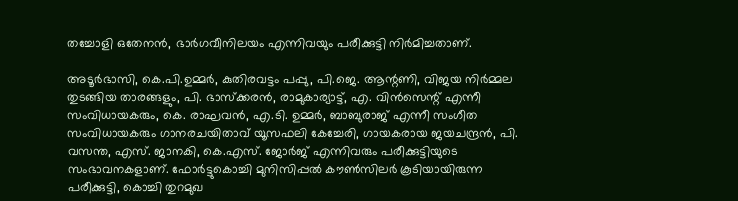തച്ചോളി ഒതേനന്‍, ഭാര്‍ഗവീനിലയം എന്നിവയും പരീക്കുട്ടി നിര്‍മിച്ചതാണ്.

അടൂര്‍ഭാസി, കെ.പി.ഉമ്മര്‍, കുതിരവട്ടം പപ്പു, പി.ജെ. ആന്റണി, വിജയ നിര്‍മ്മല തുടങ്ങിയ താരങ്ങളും, പി. ഭാസ്‌ക്കരന്‍, രാമുകാര്യാട്ട്, എ. വിന്‍സെന്റ് എന്നീ സംവിധായകരും, കെ. രാഘവന്‍, എ.ടി. ഉമ്മര്‍, ബാബുരാജ് എന്നീ സംഗീത സംവിധായകരും ഗാനരചയിതാവ് യൂസഫലി കേച്ചേരി, ഗായകരായ ജയചന്ദ്രന്‍, പി. വസന്ത, എസ്. ജാനകി, കെ.എസ്. ജോര്‍ജ് എന്നിവരും പരീക്കുട്ടിയുടെ സംഭാവനകളാണ്. ഫോര്‍ട്ടുകൊച്ചി മുനിസിപ്പല്‍ കൗണ്‍സിലര്‍ കൂടിയായിരുന്ന പരീക്കുട്ടി, കൊച്ചി തുറമുഖ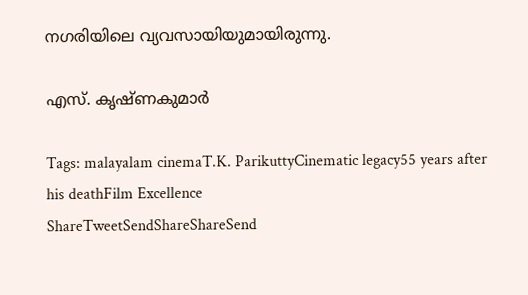നഗരിയിലെ വ്യവസായിയുമായിരുന്നു.

എസ്. കൃഷ്ണകുമാര്‍

Tags: malayalam cinemaT.K. ParikuttyCinematic legacy55 years after his deathFilm Excellence
ShareTweetSendShareShareSend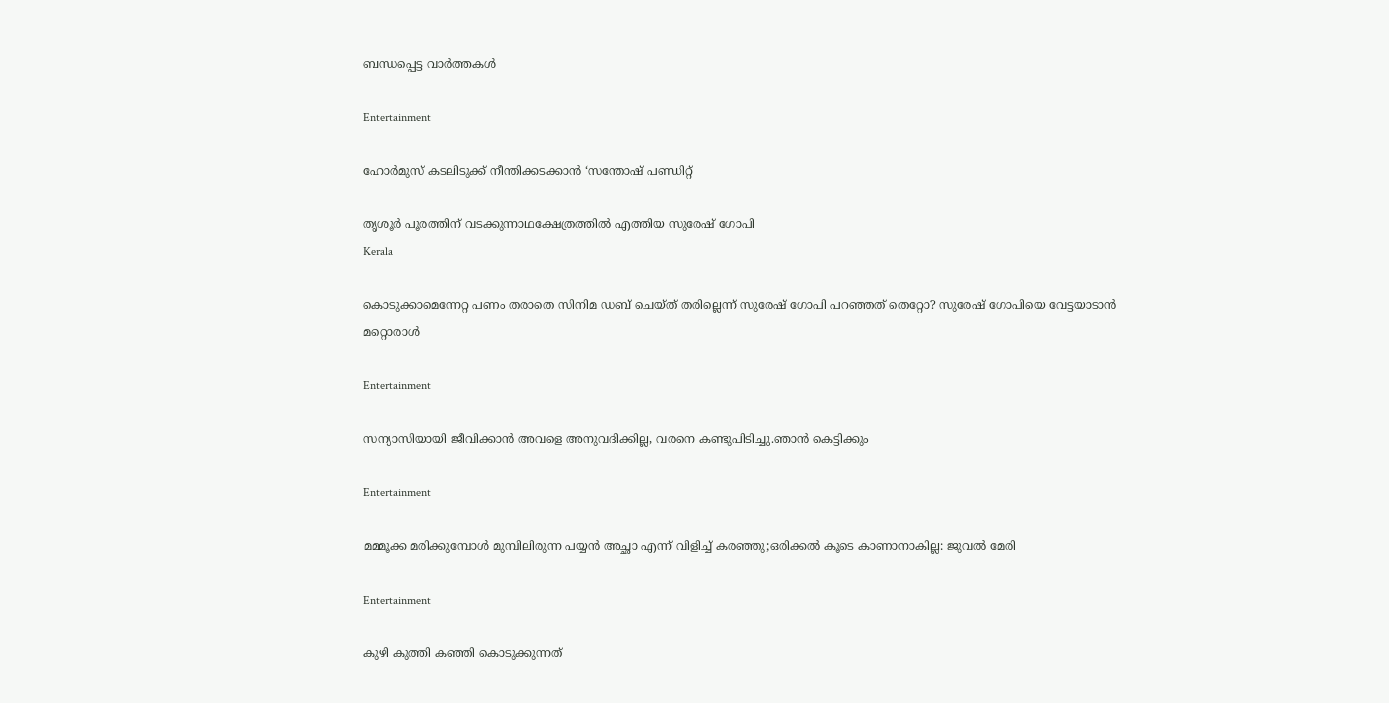ബന്ധപ്പെട്ട വാര്‍ത്തകള്‍

Entertainment

ഹോർമുസ് കടലിടുക്ക് നീന്തിക്കടക്കാൻ ‘സന്തോഷ് പണ്ഡിറ്റ്

തൃശൂര്‍ പൂരത്തിന് വടക്കുന്നാഥക്ഷേത്രത്തില്‍ എത്തിയ സുരേഷ് ഗോപി
Kerala

കൊടുക്കാമെന്നേറ്റ പണം തരാതെ സിനിമ ഡബ് ചെയ്ത് തരില്ലെന്ന് സുരേഷ് ഗോപി പറഞ്ഞത് തെറ്റോ? സുരേഷ് ഗോപിയെ വേട്ടയാടാന്‍ മറ്റൊരാള്‍

Entertainment

സന്യാസിയായി ജീവിക്കാൻ അവളെ അനുവദിക്കില്ല, വരനെ കണ്ടുപിടിച്ചു.ഞാൻ കെട്ടിക്കും

Entertainment

മമ്മൂക്ക മരിക്കുമ്പോള്‍ മുമ്പിലിരുന്ന പയ്യന്‍ അച്ഛാ എന്ന് വിളിച്ച് കരഞ്ഞു;ഒരിക്കല്‍ കൂടെ കാണാനാകില്ല: ജുവല്‍ മേരി

Entertainment

കുഴി കുത്തി കഞ്ഞി കൊടുക്കുന്നത്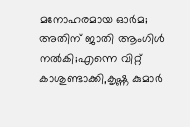മനോഹരമായ ഓര്‍മ; അതിന് ജാതി ആംഗിള്‍ നല്‍കി;എന്നെ വിറ്റ് കാശുണ്ടാക്കി,കൃഷ്ണ കുമാര്‍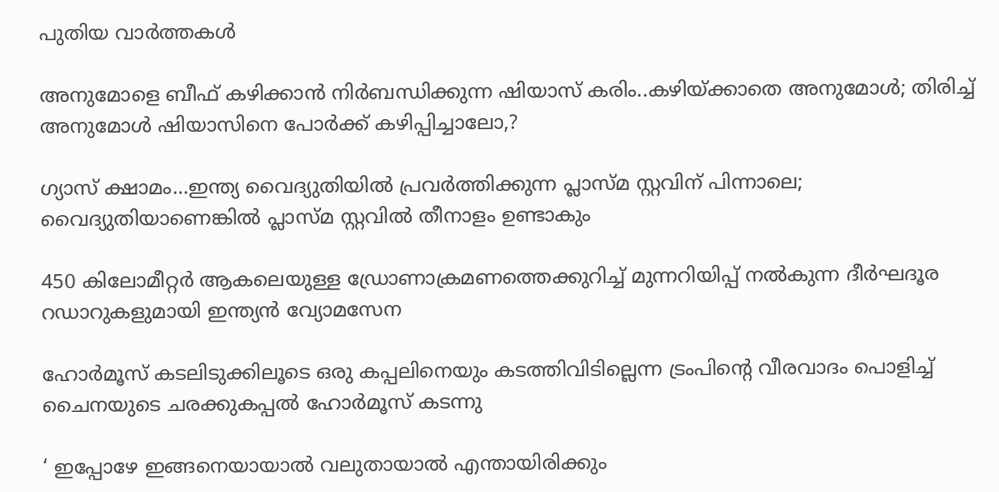പുതിയ വാര്‍ത്തകള്‍

അനുമോളെ ബീഫ് കഴിക്കാന്‍ നിര്‍ബന്ധിക്കുന്ന ഷിയാസ് കരിം..കഴിയ്‌ക്കാതെ അനുമോള്‍; തിരിച്ച് അനുമോള്‍ ഷിയാസിനെ പോര്‍ക്ക് കഴിപ്പിച്ചാലോ,?

ഗ്യാസ് ക്ഷാമം…ഇന്ത്യ വൈദ്യുതിയില്‍ പ്രവര്‍ത്തിക്കുന്ന പ്ലാസ്മ സ്റ്റവിന് പിന്നാലെ; വൈദ്യുതിയാണെങ്കില്‍ പ്ലാസ്മ സ്റ്റവില്‍ തീനാളം ഉണ്ടാകും

450 കിലോമീറ്റര്‍ ആകലെയുള്ള ഡ്രോണാക്രമണത്തെക്കുറിച്ച് മുന്നറിയിപ്പ് നല്‍കുന്ന ദീര്‍ഘദൂര റഡാറുകളുമായി ഇന്ത്യന്‍ വ്യോമസേന

ഹോര്‍മൂസ് കടലിടുക്കിലൂടെ ഒരു കപ്പലിനെയും കടത്തിവിടില്ലെന്ന ട്രംപിന്റെ വീരവാദം പൊളിച്ച് ചൈനയുടെ ചരക്കുകപ്പല്‍ ഹോര്‍മൂസ് കടന്നു

‘ ഇപ്പോഴേ ഇങ്ങനെയായാല്‍ വലുതായാല്‍ എന്തായിരിക്കും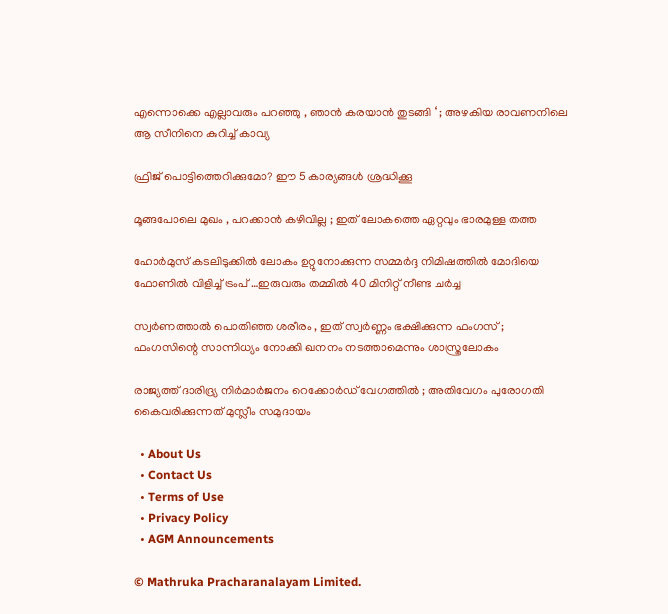എന്നൊക്കെ എല്ലാവരും പറഞ്ഞു , ഞാന്‍ കരയാന്‍ തുടങ്ങി ‘ ; അഴകിയ രാവണനിലെ ആ സീനിനെ കുറിച്ച് കാവ്യ

ഫ്രിജ് പൊട്ടിത്തെറിക്കുമോ? ഈ 5 കാര്യങ്ങള്‍ ശ്രദ്ധിക്കൂ

മൂങ്ങപോലെ മുഖം , പറക്കാൻ കഴിവില്ല ; ഇത് ലോകത്തെ ഏറ്റവും ഭാരമുള്ള തത്ത

ഹോര്‍മുസ് കടലിടുക്കില്‍ ലോകം ഉറ്റുനോക്കുന്ന സമ്മര്‍ദ്ദ നിമിഷത്തില്‍ മോദിയെ ഫോണില്‍ വിളിച്ച് ട്രംപ് …ഇരുവരും തമ്മില്‍ 40 മിനിറ്റ് നീണ്ട ചര്‍ച്ച

സ്വർണത്താൽ പൊതിഞ്ഞ ശരീരം , ഇത് സ്വർണ്ണം ഭക്ഷിക്കുന്ന ഫംഗസ് ; ഫംഗസിന്റെ സാന്നിധ്യം നോക്കി ഖനനം നടത്താമെന്നും ശാസ്ത്രലോകം

രാജ്യത്ത് ദാരിദ്ര്യ നിർമാർജനം റെക്കോർഡ് വേഗത്തിൽ ; അതിവേഗം പുരോഗതി കൈവരിക്കുന്നത് മുസ്ലീം സമുദായം

  • About Us
  • Contact Us
  • Terms of Use
  • Privacy Policy
  • AGM Announcements

© Mathruka Pracharanalayam Limited.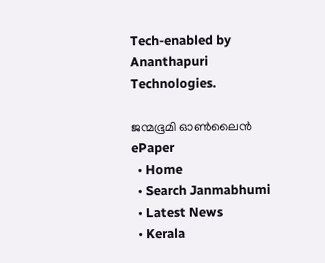Tech-enabled by Ananthapuri Technologies.

ജന്മഭൂമി ഓണ്‍ലൈന്‍
ePaper
  • Home
  • Search Janmabhumi
  • Latest News
  • Kerala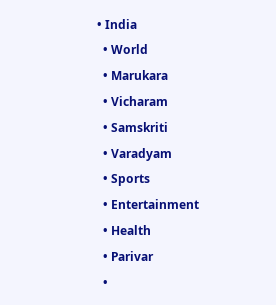• India
  • World
  • Marukara
  • Vicharam
  • Samskriti
  • Varadyam
  • Sports
  • Entertainment
  • Health
  • Parivar
  •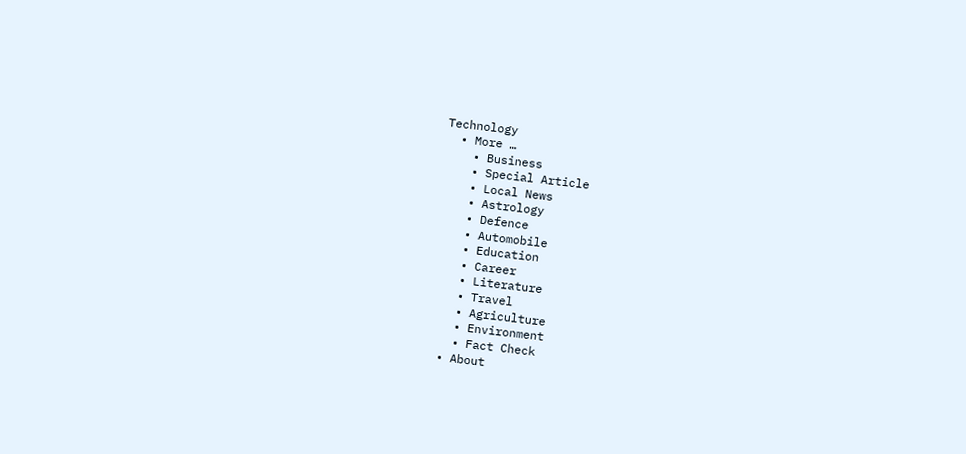Technology
  • More …
    • Business
    • Special Article
    • Local News
    • Astrology
    • Defence
    • Automobile
    • Education
    • Career
    • Literature
    • Travel
    • Agriculture
    • Environment
    • Fact Check
  • About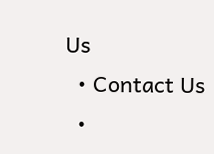Us
  • Contact Us
  •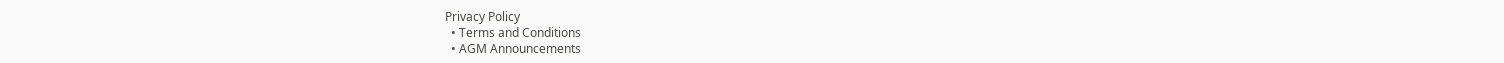Privacy Policy
  • Terms and Conditions
  • AGM Announcements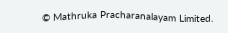© Mathruka Pracharanalayam Limited.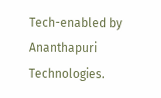Tech-enabled by Ananthapuri Technologies.